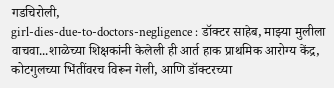गडचिरोली,
girl-dies-due-to-doctors-negligence : डॉक्टर साहेब, माझ्या मुलीला वाचवा...शाळेच्या शिक्षकांनी केलेली ही आर्त हाक प्राथमिक आरोग्य केंद्र, कोटगुलच्या भिंतींवरच विरून गेली, आणि डॉक्टरच्या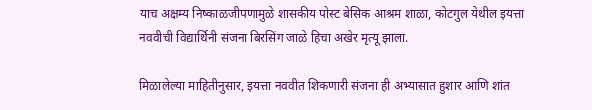याच अक्षम्य निष्काळजीपणामुळे शासकीय पोस्ट बेसिक आश्रम शाळा, कोटगुल येथील इयत्ता नववीची विद्यार्थिनी संजना बिरसिंग जाळे हिचा अखेर मृत्यू झाला.

मिळालेल्या माहितीनुसार, इयत्ता नववीत शिकणारी संजना ही अभ्यासात हुशार आणि शांत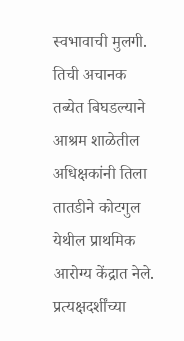स्वभावाची मुलगी. तिची अचानक तब्येत बिघडल्याने आश्रम शाळेतील अधिक्षकांनी तिला तातडीने कोटगुल येथील प्राथमिक आरोग्य केंद्रात नेले. प्रत्यक्षदर्शींच्या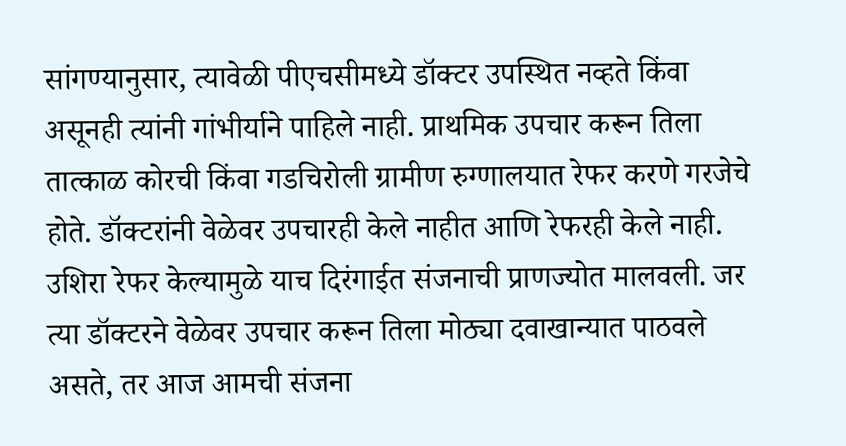सांगण्यानुसार, त्यावेळी पीएचसीमध्ये डॉक्टर उपस्थित नव्हते किंवा असूनही त्यांनी गांभीर्याने पाहिले नाही. प्राथमिक उपचार करून तिला तात्काळ कोरची किंवा गडचिरोली ग्रामीण रुग्णालयात रेफर करणे गरजेचे होते. डॉक्टरांनी वेळेवर उपचारही केले नाहीत आणि रेफरही केले नाही. उशिरा रेफर केल्यामुळे याच दिरंगाईत संजनाची प्राणज्योत मालवली. जर त्या डॉक्टरने वेळेवर उपचार करून तिला मोठ्या दवाखान्यात पाठवले असते, तर आज आमची संजना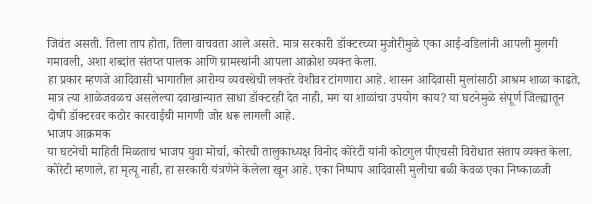जिवंत असती. तिला ताप होता, तिला वाचवता आले असते. मात्र सरकारी डॉक्टरच्या मुजोरीमुळे एका आई-वडिलांनी आपली मुलगी गमावली, अशा शब्दांत संतप्त पालक आणि ग्रामस्थांनी आपला आक्रोश व्यक्त केला.
हा प्रकार म्हणजे आदिवासी भागातील आरोग्य व्यवस्थेची लक्तरे वेशीवर टांगणारा आहे. शासन आदिवासी मुलांसाठी आश्रम शाळा काढते, मात्र त्या शाळेजवळच असलेल्या दवाखान्यात साधा डॉक्टरही देत नाही, मग या शाळांचा उपयोग काय? या घटनेमुळे संपूर्ण जिल्ह्यातून दोषी डॉक्टरवर कठोर कारवाईची मागणी जोर धरू लागली आहे.
भाजप आक्रमक
या घटनेची माहिती मिळताच भाजप युवा मोर्चा, कोरची तालुकाध्यक्ष विनोद कोरेटी यांनी कोटगुल पीएचसी विरोधात संताप व्यक्त केला. कोरेटी म्हणाले, हा मृत्यू नाही, हा सरकारी यंत्रणेने केलेला खून आहे. एका निष्पाप आदिवासी मुलीचा बळी केवळ एका निष्काळजी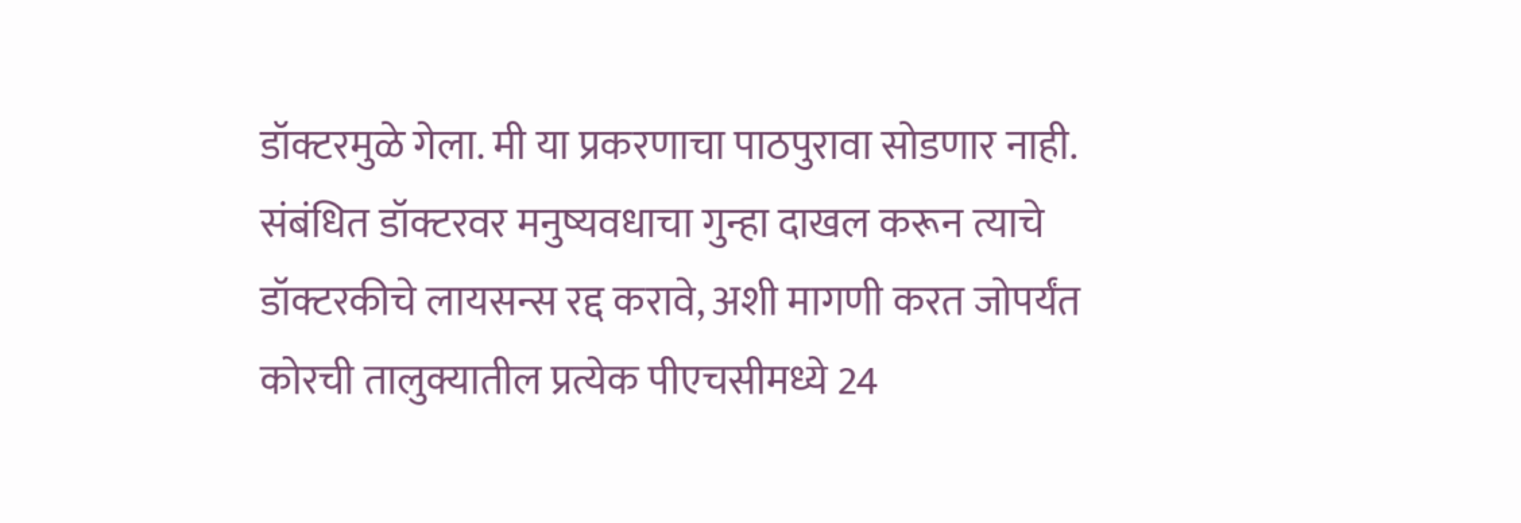डॉक्टरमुळे गेला. मी या प्रकरणाचा पाठपुरावा सोडणार नाही. संबंधित डॉक्टरवर मनुष्यवधाचा गुन्हा दाखल करून त्याचे डॉक्टरकीचे लायसन्स रद्द करावे, अशी मागणी करत जोपर्यंत कोरची तालुक्यातील प्रत्येक पीएचसीमध्ये 24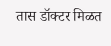तास डॉक्टर मिळत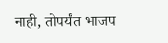नाही, तोपर्यंत भाजप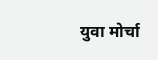युवा मोर्चा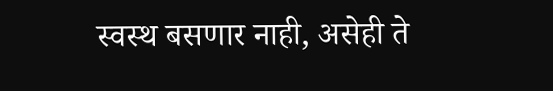स्वस्थ बसणार नाही, असेही ते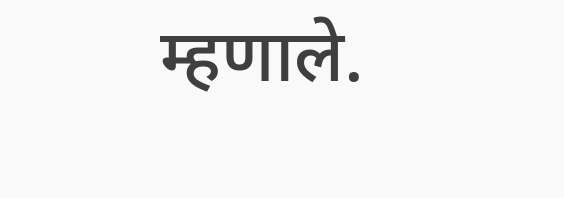म्हणाले.